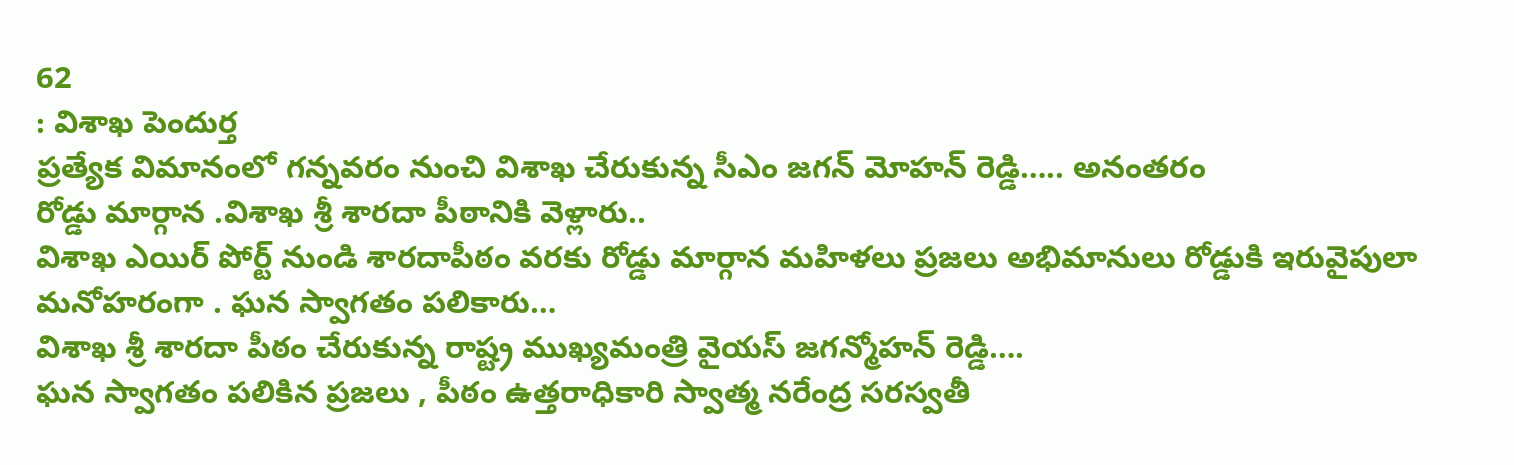62
: విశాఖ పెందుర్త
ప్రత్యేక విమానంలో గన్నవరం నుంచి విశాఖ చేరుకున్న సీఎం జగన్ మోహన్ రెడ్డి….. అనంతరం
రోడ్డు మార్గాన .విశాఖ శ్రీ శారదా పీఠానికి వెళ్లారు..
విశాఖ ఎయిర్ పోర్ట్ నుండి శారదాపీఠం వరకు రోడ్డు మార్గాన మహిళలు ప్రజలు అభిమానులు రోడ్డుకి ఇరువైపులా మనోహరంగా . ఘన స్వాగతం పలికారు…
విశాఖ శ్రీ శారదా పీఠం చేరుకున్న రాష్ట్ర ముఖ్యమంత్రి వైయస్ జగన్మోహన్ రెడ్డి….
ఘన స్వాగతం పలికిన ప్రజలు , పీఠం ఉత్తరాధికారి స్వాత్మ నరేంద్ర సరస్వతీ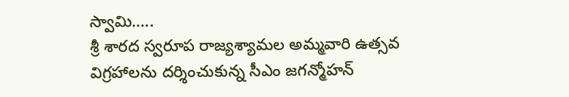స్వామి…..
శ్రీ శారద స్వరూప రాజ్యశ్యామల అమ్మవారి ఉత్సవ విగ్రహాలను దర్శించుకున్న సీఎం జగన్మోహన్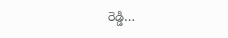రెడ్డి…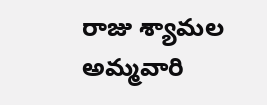రాజు శ్యామల అమ్మవారి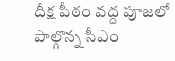దీక్ష పీఠం వద్ద పూజలో పాల్గొన్న సీఎం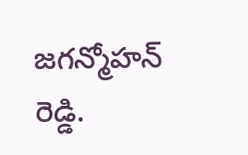జగన్మోహన్ రెడ్డి.